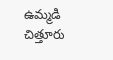ఉమ్మడి చిత్తూరు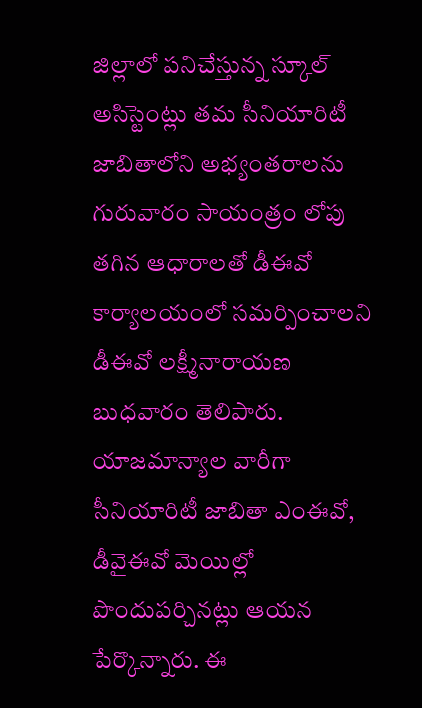జిల్లాలో పనిచేస్తున్న స్కూల్ అసిస్టెంట్లు తమ సీనియారిటీ జాబితాలోని అభ్యంతరాలను గురువారం సాయంత్రం లోపు తగిన ఆధారాలతో డీఈవో కార్యాలయంలో సమర్పించాలని డీఈవో లక్ష్మీనారాయణ బుధవారం తెలిపారు. యాజమాన్యాల వారీగా సీనియారిటీ జాబితా ఎంఈవో, డీవైఈవో మెయిల్లో పొందుపర్చినట్లు ఆయన పేర్కొన్నారు. ఈ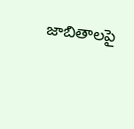జాబితాలపై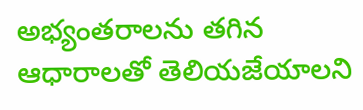అభ్యంతరాలను తగిన ఆధారాలతో తెలియజేయాలని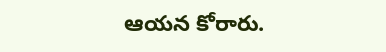ఆయన కోరారు.